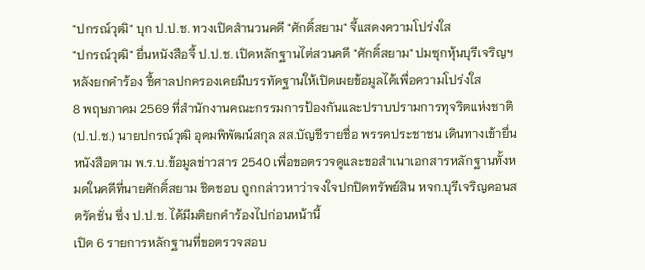"ปกรณ์วุฒิ" บุก ป.ป.ช. ทวงเปิดสำนวนคดี "ศักดิ์สยาม" จี้แสดงความโปร่งใส
"ปกรณ์วุฒิ" ยื่นหนังสือจี้ ป.ป.ช. เปิดหลักฐานไต่สวนคดี "ศักดิ์สยาม" ปมซุกหุ้นบุรีเจริญฯ หลังยกคำร้อง ชี้ศาลปกครองเคยมีบรรทัดฐานให้เปิดเผยข้อมูลได้เพื่อความโปร่งใส
8 พฤษภาคม 2569 ที่สำนักงานคณะกรรมการป้องกันและปราบปรามการทุจริตแห่งชาติ (ป.ป.ช.) นายปกรณ์วุฒิ อุดมพิพัฒน์สกุล สส.บัญชีรายชื่อ พรรคประชาชน เดินทางเข้ายื่นหนังสือตาม พ.ร.บ.ข้อมูลข่าวสาร 2540 เพื่อขอตรวจดูและขอสำเนาเอกสารหลักฐานทั้งหมดในคดีที่นายศักดิ์สยาม ชิดชอบ ถูกกล่าวหาว่าจงใจปกปิดทรัพย์สิน หจก.บุรีเจริญคอนสตรัคชั่น ซึ่ง ป.ป.ช. ได้มีมติยกคำร้องไปก่อนหน้านี้
เปิด 6 รายการหลักฐานที่ขอตรวจสอบ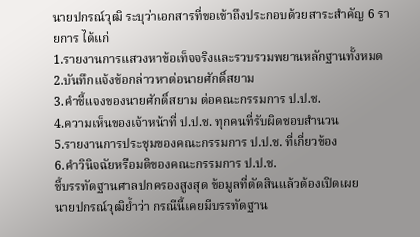นายปกรณ์วุฒิ ระบุว่าเอกสารที่ขอเข้าถึงประกอบด้วยสาระสำคัญ 6 รายการ ได้แก่
1.รายงานการแสวงหาข้อเท็จจริงและรวบรวมพยานหลักฐานทั้งหมด
2.บันทึกแจ้งข้อกล่าวหาต่อนายศักดิ์สยาม
3.คำชี้แจงของนายศักดิ์สยาม ต่อคณะกรรมการ ป.ป.ช.
4.ความเห็นของเจ้าหน้าที่ ป.ป.ช. ทุกคนที่รับผิดชอบสำนวน
5.รายงานการประชุมของคณะกรรมการ ป.ป.ช. ที่เกี่ยวข้อง
6.คำวินิจฉัยหรือมติของคณะกรรมการ ป.ป.ช.
ชี้บรรทัดฐานศาลปกครองสูงสุด ข้อมูลที่ตัดสินแล้วต้องเปิดเผย
นายปกรณ์วุฒิย้ำว่า กรณีนี้เคยมีบรรทัดฐาน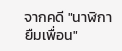จากคดี "นาฬิกายืมเพื่อน"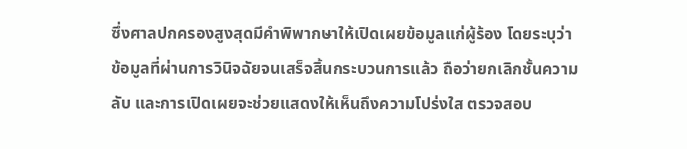ซึ่งศาลปกครองสูงสุดมีคำพิพากษาให้เปิดเผยข้อมูลแก่ผู้ร้อง โดยระบุว่าข้อมูลที่ผ่านการวินิจฉัยจนเสร็จสิ้นกระบวนการแล้ว ถือว่ายกเลิกชั้นความลับ และการเปิดเผยจะช่วยแสดงให้เห็นถึงความโปร่งใส ตรวจสอบ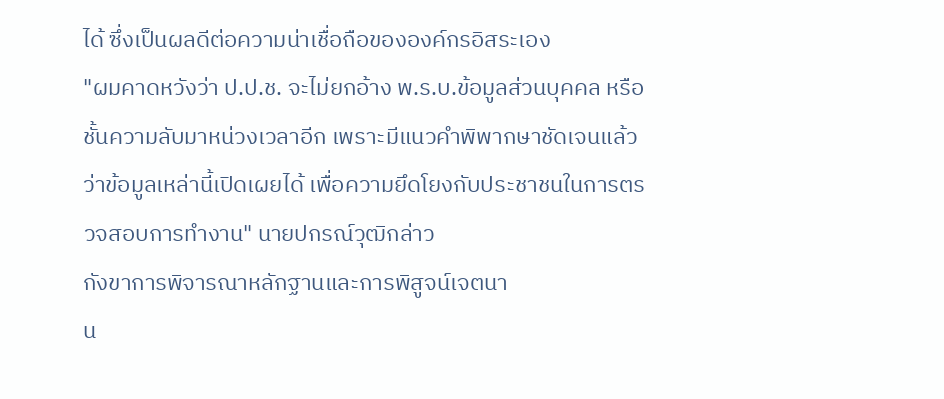ได้ ซึ่งเป็นผลดีต่อความน่าเชื่อถือขององค์กรอิสระเอง
"ผมคาดหวังว่า ป.ป.ช. จะไม่ยกอ้าง พ.ร.บ.ข้อมูลส่วนบุคคล หรือชั้นความลับมาหน่วงเวลาอีก เพราะมีแนวคำพิพากษาชัดเจนแล้วว่าข้อมูลเหล่านี้เปิดเผยได้ เพื่อความยึดโยงกับประชาชนในการตรวจสอบการทำงาน" นายปกรณ์วุฒิกล่าว
กังขาการพิจารณาหลักฐานและการพิสูจน์เจตนา
น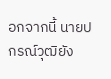อกจากนี้ นายปกรณ์วุฒิยัง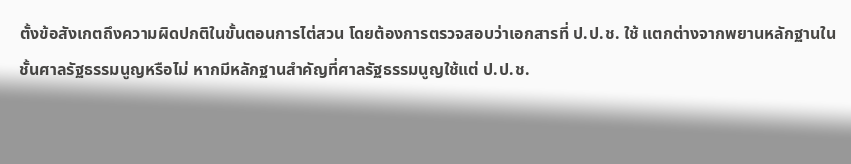ตั้งข้อสังเกตถึงความผิดปกติในขั้นตอนการไต่สวน โดยต้องการตรวจสอบว่าเอกสารที่ ป.ป.ช. ใช้ แตกต่างจากพยานหลักฐานในชั้นศาลรัฐธรรมนูญหรือไม่ หากมีหลักฐานสำคัญที่ศาลรัฐธรรมนูญใช้แต่ ป.ป.ช.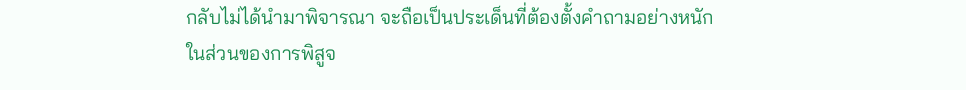กลับไม่ได้นำมาพิจารณา จะถือเป็นประเด็นที่ต้องตั้งคำถามอย่างหนัก
ในส่วนของการพิสูจ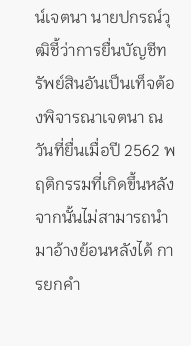น์เจตนา นายปกรณ์วุฒิชี้ว่าการยื่นบัญชีทรัพย์สินอันเป็นเท็จต้องพิจารณาเจตนา ณ วันที่ยื่นเมื่อปี 2562 พฤติกรรมที่เกิดขึ้นหลังจากนั้นไม่สามารถนำมาอ้างย้อนหลังได้ การยกคำ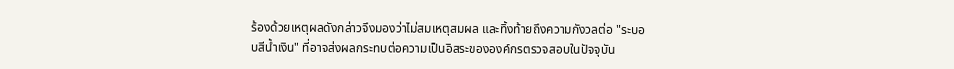ร้องด้วยเหตุผลดังกล่าวจึงมองว่าไม่สมเหตุสมผล และทิ้งท้ายถึงความกังวลต่อ "ระบอบสีน้ำเงิน" ที่อาจส่งผลกระทบต่อความเป็นอิสระขององค์กรตรวจสอบในปัจจุบัน